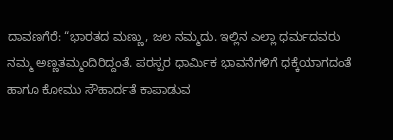ದಾವಣಗೆರೆ: “ಭಾರತದ ಮಣ್ಣು, ಜಲ ನಮ್ಮದು. ಇಲ್ಲಿನ ಎಲ್ಲಾ ಧರ್ಮದವರು ನಮ್ಮ ಅಣ್ಣತಮ್ಮಂದಿರಿದ್ದಂತೆ. ಪರಸ್ಪರ ಧಾರ್ಮಿಕ ಭಾವನೆಗಳಿಗೆ ಧಕ್ಕೆಯಾಗದಂತೆ ಹಾಗೂ ಕೋಮು ಸೌಹಾರ್ದತೆ ಕಾಪಾಡುವ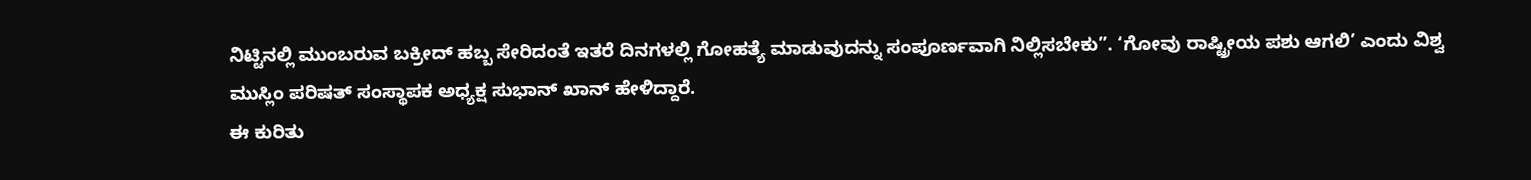ನಿಟ್ಟಿನಲ್ಲಿ ಮುಂಬರುವ ಬಕ್ರೀದ್ ಹಬ್ಬ ಸೇರಿದಂತೆ ಇತರೆ ದಿನಗಳಲ್ಲಿ ಗೋಹತ್ಯೆ ಮಾಡುವುದನ್ನು ಸಂಪೂರ್ಣವಾಗಿ ನಿಲ್ಲಿಸಬೇಕು”. ‘ಗೋವು ರಾಷ್ಟ್ರೀಯ ಪಶು ಆಗಲಿ’ ಎಂದು ವಿಶ್ವ ಮುಸ್ಲಿಂ ಪರಿಷತ್ ಸಂಸ್ಥಾಪಕ ಅಧ್ಯಕ್ಷ ಸುಭಾನ್ ಖಾನ್ ಹೇಳಿದ್ದಾರೆ.
ಈ ಕುರಿತು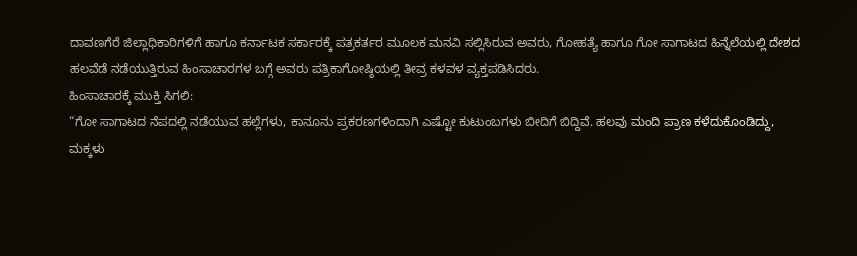ದಾವಣಗೆರೆ ಜಿಲ್ಲಾಧಿಕಾರಿಗಳಿಗೆ ಹಾಗೂ ಕರ್ನಾಟಕ ಸರ್ಕಾರಕ್ಕೆ ಪತ್ರಕರ್ತರ ಮೂಲಕ ಮನವಿ ಸಲ್ಲಿಸಿರುವ ಅವರು, ಗೋಹತ್ಯೆ ಹಾಗೂ ಗೋ ಸಾಗಾಟದ ಹಿನ್ನೆಲೆಯಲ್ಲಿ ದೇಶದ ಹಲವೆಡೆ ನಡೆಯುತ್ತಿರುವ ಹಿಂಸಾಚಾರಗಳ ಬಗ್ಗೆ ಅವರು ಪತ್ರಿಕಾಗೋಷ್ಠಿಯಲ್ಲಿ ತೀವ್ರ ಕಳವಳ ವ್ಯಕ್ತಪಡಿಸಿದರು.
ಹಿಂಸಾಚಾರಕ್ಕೆ ಮುಕ್ತಿ ಸಿಗಲಿ:
“ಗೋ ಸಾಗಾಟದ ನೆಪದಲ್ಲಿ ನಡೆಯುವ ಹಲ್ಲೆಗಳು, ಕಾನೂನು ಪ್ರಕರಣಗಳಿಂದಾಗಿ ಎಷ್ಟೋ ಕುಟುಂಬಗಳು ಬೀದಿಗೆ ಬಿದ್ದಿವೆ. ಹಲವು ಮಂದಿ ಪ್ರಾಣ ಕಳೆದುಕೊಂಡಿದ್ದು, ಮಕ್ಕಳು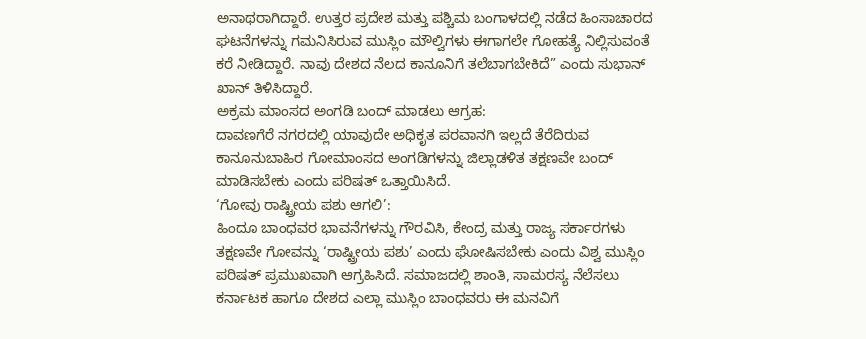ಅನಾಥರಾಗಿದ್ದಾರೆ. ಉತ್ತರ ಪ್ರದೇಶ ಮತ್ತು ಪಶ್ಚಿಮ ಬಂಗಾಳದಲ್ಲಿ ನಡೆದ ಹಿಂಸಾಚಾರದ ಘಟನೆಗಳನ್ನು ಗಮನಿಸಿರುವ ಮುಸ್ಲಿಂ ಮೌಲ್ವಿಗಳು ಈಗಾಗಲೇ ಗೋಹತ್ಯೆ ನಿಲ್ಲಿಸುವಂತೆ ಕರೆ ನೀಡಿದ್ದಾರೆ. ನಾವು ದೇಶದ ನೆಲದ ಕಾನೂನಿಗೆ ತಲೆಬಾಗಬೇಕಿದೆ” ಎಂದು ಸುಭಾನ್ ಖಾನ್ ತಿಳಿಸಿದ್ದಾರೆ.
ಅಕ್ರಮ ಮಾಂಸದ ಅಂಗಡಿ ಬಂದ್ ಮಾಡಲು ಆಗ್ರಹ:
ದಾವಣಗೆರೆ ನಗರದಲ್ಲಿ ಯಾವುದೇ ಅಧಿಕೃತ ಪರವಾನಗಿ ಇಲ್ಲದೆ ತೆರೆದಿರುವ ಕಾನೂನುಬಾಹಿರ ಗೋಮಾಂಸದ ಅಂಗಡಿಗಳನ್ನು ಜಿಲ್ಲಾಡಳಿತ ತಕ್ಷಣವೇ ಬಂದ್ ಮಾಡಿಸಬೇಕು ಎಂದು ಪರಿಷತ್ ಒತ್ತಾಯಿಸಿದೆ.
‘ಗೋವು ರಾಷ್ಟ್ರೀಯ ಪಶು ಆಗಲಿ’:
ಹಿಂದೂ ಬಾಂಧವರ ಭಾವನೆಗಳನ್ನು ಗೌರವಿಸಿ, ಕೇಂದ್ರ ಮತ್ತು ರಾಜ್ಯ ಸರ್ಕಾರಗಳು ತಕ್ಷಣವೇ ಗೋವನ್ನು ‘ರಾಷ್ಟ್ರೀಯ ಪಶು’ ಎಂದು ಘೋಷಿಸಬೇಕು ಎಂದು ವಿಶ್ವ ಮುಸ್ಲಿಂ ಪರಿಷತ್ ಪ್ರಮುಖವಾಗಿ ಆಗ್ರಹಿಸಿದೆ. ಸಮಾಜದಲ್ಲಿ ಶಾಂತಿ, ಸಾಮರಸ್ಯ ನೆಲೆಸಲು ಕರ್ನಾಟಕ ಹಾಗೂ ದೇಶದ ಎಲ್ಲಾ ಮುಸ್ಲಿಂ ಬಾಂಧವರು ಈ ಮನವಿಗೆ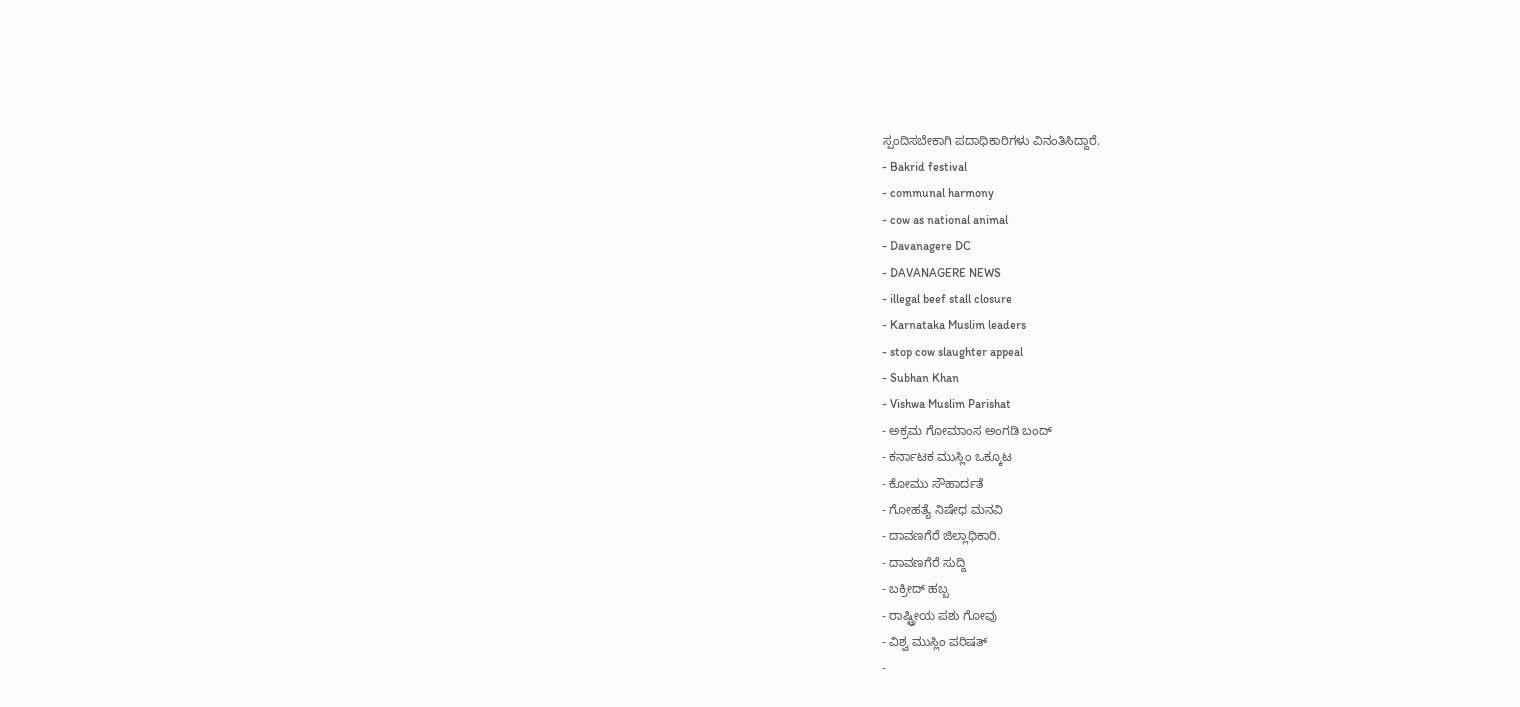ಸ್ಪಂದಿಸಬೇಕಾಗಿ ಪದಾಧಿಕಾರಿಗಳು ವಿನಂತಿಸಿದ್ದಾರೆ.
- Bakrid festival
- communal harmony
- cow as national animal
- Davanagere DC
- DAVANAGERE NEWS
- illegal beef stall closure
- Karnataka Muslim leaders
- stop cow slaughter appeal
- Subhan Khan
- Vishwa Muslim Parishat
- ಅಕ್ರಮ ಗೋಮಾಂಸ ಅಂಗಡಿ ಬಂದ್
- ಕರ್ನಾಟಕ ಮುಸ್ಲಿಂ ಒಕ್ಕೂಟ
- ಕೋಮು ಸೌಹಾರ್ದತೆ
- ಗೋಹತ್ಯೆ ನಿಷೇಧ ಮನವಿ
- ದಾವಣಗೆರೆ ಜಿಲ್ಲಾಧಿಕಾರಿ.
- ದಾವಣಗೆರೆ ಸುದ್ದಿ
- ಬಕ್ರೀದ್ ಹಬ್ಬ
- ರಾಷ್ಟ್ರೀಯ ಪಶು ಗೋವು
- ವಿಶ್ವ ಮುಸ್ಲಿಂ ಪರಿಷತ್
-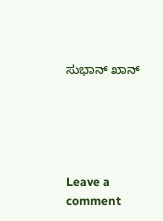ಸುಭಾನ್ ಖಾನ್





Leave a comment